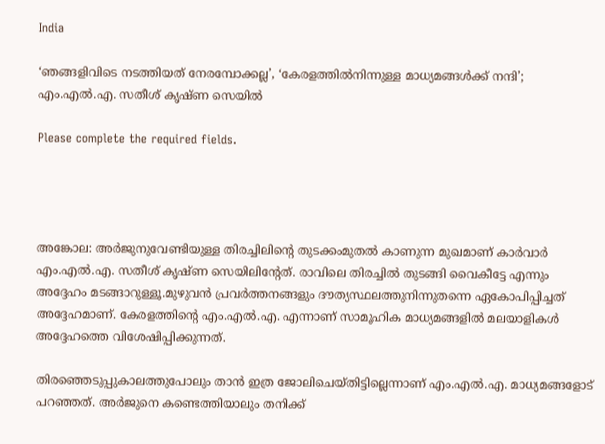India

‘ഞങ്ങളിവിടെ നടത്തിയത് നേരമ്പോക്കല്ല’, ‘കേരളത്തിൽനിന്നുള്ള മാധ്യമങ്ങൾക്ക് നന്ദി’; എം.എൽ.എ. സതീശ് കൃഷ്ണ സെയിൽ

Please complete the required fields.




അങ്കോല: അർജുനുവേണ്ടിയുള്ള തിരച്ചിലിന്റെ തുടക്കംമുതൽ കാണുന്ന മുഖമാണ് കാർവാർ എം.എൽ.എ. സതീശ് കൃഷ്ണ സെയിലിന്റേത്. രാവിലെ തിരച്ചിൽ തുടങ്ങി വൈകീട്ടേ എന്നും അദ്ദേഹം മടങ്ങാറുള്ളൂ.മുഴുവൻ പ്രവർത്തനങ്ങളും ദൗത്യസ്ഥലത്തുനിന്നുതന്നെ ഏകോപിപ്പിച്ചത് അദ്ദേഹമാണ്. കേരളത്തിന്റെ എം.എൽ.എ. എന്നാണ് സാമൂഹിക മാധ്യമങ്ങളിൽ മലയാളികൾ അദ്ദേഹത്തെ വിശേഷിപ്പിക്കുന്നത്.

തിരഞ്ഞെടുപ്പുകാലത്തുപോലും താൻ ഇത്ര ജോലിചെയ്തിട്ടില്ലെന്നാണ് എം.എൽ.എ. മാധ്യമങ്ങളോട് പറഞ്ഞത്. അർജുനെ കണ്ടെത്തിയാലും തനിക്ക്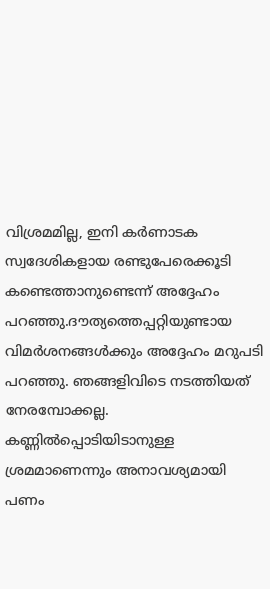വിശ്രമമില്ല, ഇനി കർണാടക സ്വദേശികളായ രണ്ടുപേരെക്കൂടി കണ്ടെത്താനുണ്ടെന്ന് അദ്ദേഹം പറഞ്ഞു.ദൗത്യത്തെപ്പറ്റിയുണ്ടായ വിമർശനങ്ങൾക്കും അദ്ദേഹം മറുപടി പറഞ്ഞു. ഞങ്ങളിവിടെ നടത്തിയത് നേരമ്പോക്കല്ല. കണ്ണിൽപ്പൊടിയിടാനുള്ള ശ്രമമാണെന്നും അനാവശ്യമായി പണം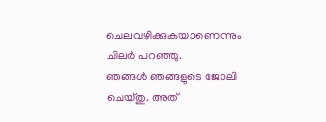ചെലവഴിക്കുകയാണെന്നും ചിലർ പറഞ്ഞു.
ഞങ്ങൾ ഞങ്ങളുടെ ജോലി ചെയ്തു. അത്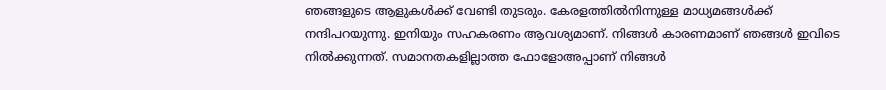ഞങ്ങളുടെ ആളുകൾക്ക് വേണ്ടി തുടരും. കേരളത്തിൽനിന്നുള്ള മാധ്യമങ്ങൾക്ക് നന്ദിപറയുന്നു. ഇനിയും സഹകരണം ആവശ്യമാണ്. നിങ്ങൾ കാരണമാണ് ഞങ്ങൾ ഇവിടെ നിൽക്കുന്നത്. സമാനതകളില്ലാത്ത ഫോളോഅപ്പാണ് നിങ്ങൾ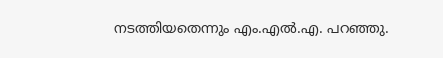നടത്തിയതെന്നും എം.എൽ.എ. പറഞ്ഞു.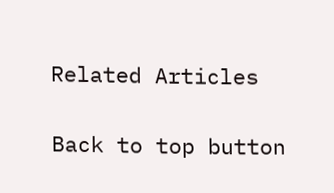Related Articles

Back to top button